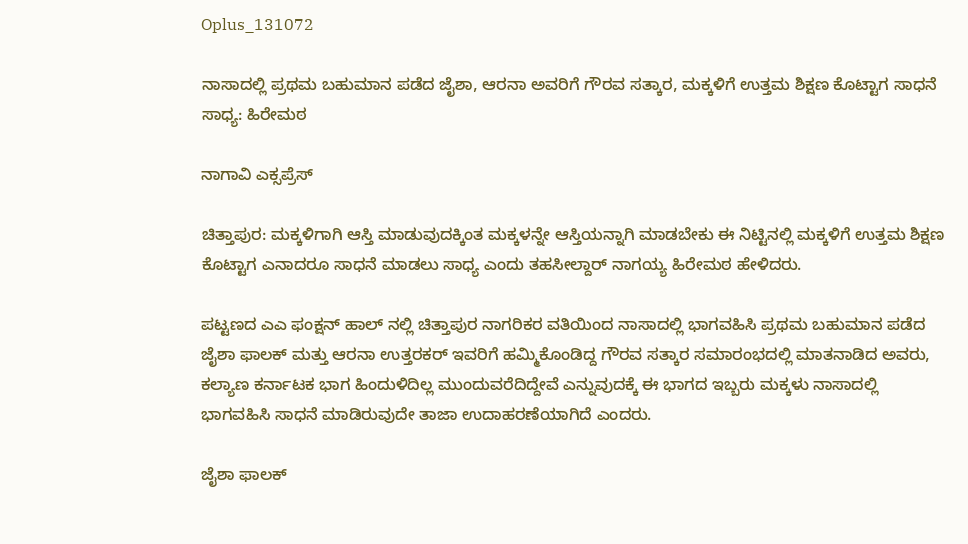Oplus_131072

ನಾಸಾದಲ್ಲಿ ಪ್ರಥಮ ಬಹುಮಾನ ಪಡೆದ ಜೈಶಾ, ಆರನಾ ಅವರಿಗೆ ಗೌರವ ಸತ್ಕಾರ, ಮಕ್ಕಳಿಗೆ ಉತ್ತಮ ಶಿಕ್ಷಣ ಕೊಟ್ಟಾಗ ಸಾಧನೆ ಸಾಧ್ಯ: ಹಿರೇಮಠ

ನಾಗಾವಿ ಎಕ್ಸಪ್ರೆಸ್

ಚಿತ್ತಾಪುರ: ಮಕ್ಕಳಿಗಾಗಿ ಆಸ್ತಿ ಮಾಡುವುದಕ್ಕಿಂತ ಮಕ್ಕಳನ್ನೇ ಆಸ್ತಿಯನ್ನಾಗಿ ಮಾಡಬೇಕು ಈ ನಿಟ್ಟಿನಲ್ಲಿ ಮಕ್ಕಳಿಗೆ ಉತ್ತಮ ಶಿಕ್ಷಣ ಕೊಟ್ಟಾಗ ಎನಾದರೂ ಸಾಧನೆ ಮಾಡಲು ಸಾಧ್ಯ ಎಂದು ತಹಸೀಲ್ದಾರ್ ನಾಗಯ್ಯ ಹಿರೇಮಠ ಹೇಳಿದರು.

ಪಟ್ಟಣದ ಎಎ ಫಂಕ್ಷನ್ ಹಾಲ್ ನಲ್ಲಿ ಚಿತ್ತಾಪುರ ನಾಗರಿಕರ ವತಿಯಿಂದ ನಾಸಾದಲ್ಲಿ ಭಾಗವಹಿಸಿ ಪ್ರಥಮ ಬಹುಮಾನ ಪಡೆದ ಜೈಶಾ ಫಾಲಕ್ ಮತ್ತು ಆರನಾ ಉತ್ತರಕರ್ ಇವರಿಗೆ ಹಮ್ಮಿಕೊಂಡಿದ್ದ ಗೌರವ ಸತ್ಕಾರ ಸಮಾರಂಭದಲ್ಲಿ ಮಾತನಾಡಿದ ಅವರು, ಕಲ್ಯಾಣ ಕರ್ನಾಟಕ ಭಾಗ ಹಿಂದುಳಿದಿಲ್ಲ ಮುಂದುವರೆದಿದ್ದೇವೆ ಎನ್ನುವುದಕ್ಕೆ ಈ ಭಾಗದ ಇಬ್ಬರು ಮಕ್ಕಳು ನಾಸಾದಲ್ಲಿ ಭಾಗವಹಿಸಿ ಸಾಧನೆ ಮಾಡಿರುವುದೇ ತಾಜಾ ಉದಾಹರಣೆಯಾಗಿದೆ ಎಂದರು.

ಜೈಶಾ ಫಾಲಕ್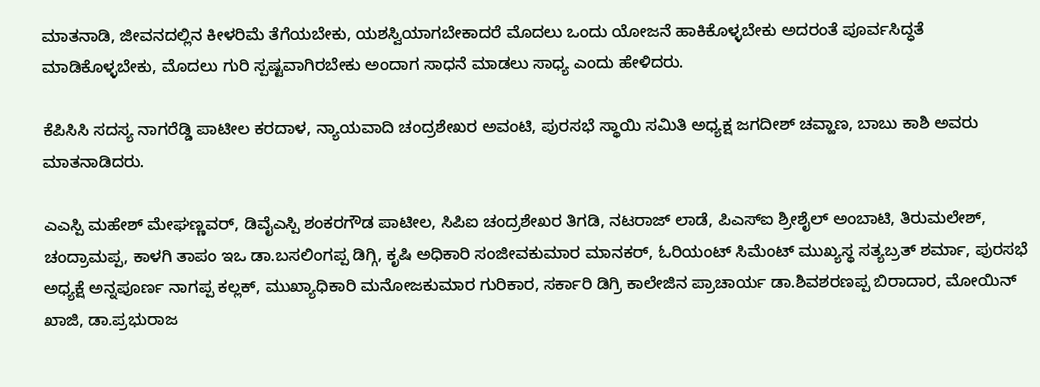ಮಾತನಾಡಿ, ಜೀವನದಲ್ಲಿನ ಕೀಳರಿಮೆ ತೆಗೆಯಬೇಕು, ಯಶಸ್ವಿಯಾಗಬೇಕಾದರೆ ಮೊದಲು ಒಂದು ಯೋಜನೆ ಹಾಕಿಕೊಳ್ಳಬೇಕು ಅದರಂತೆ ಪೂರ್ವಸಿದ್ಧತೆ ಮಾಡಿಕೊಳ್ಳಬೇಕು, ಮೊದಲು ಗುರಿ ಸ್ಪಷ್ಟವಾಗಿರಬೇಕು ಅಂದಾಗ ಸಾಧನೆ ಮಾಡಲು ಸಾಧ್ಯ ಎಂದು ಹೇಳಿದರು.

ಕೆಪಿಸಿಸಿ ಸದಸ್ಯ ನಾಗರೆಡ್ಡಿ ಪಾಟೀಲ ಕರದಾಳ, ನ್ಯಾಯವಾದಿ ಚಂದ್ರಶೇಖರ ಅವಂಟಿ, ಪುರಸಭೆ ಸ್ಥಾಯಿ ಸಮಿತಿ ಅಧ್ಯಕ್ಷ ಜಗದೀಶ್ ಚವ್ಹಾಣ, ಬಾಬು ಕಾಶಿ ಅವರು ಮಾತನಾಡಿದರು.

ಎಎಸ್ಪಿ ಮಹೇಶ್ ಮೇಘಣ್ಣವರ್, ಡಿವೈಎಸ್ಪಿ ಶಂಕರಗೌಡ ಪಾಟೀಲ, ಸಿಪಿಐ ಚಂದ್ರಶೇಖರ ತಿಗಡಿ, ನಟರಾಜ್ ಲಾಡೆ, ಪಿಎಸ್ಐ ಶ್ರೀಶೈಲ್ ಅಂಬಾಟಿ, ತಿರುಮಲೇಶ್, ಚಂದ್ರಾಮಪ್ಪ, ಕಾಳಗಿ ತಾಪಂ ಇಒ ಡಾ.ಬಸಲಿಂಗಪ್ಪ ಡಿಗ್ಗಿ, ಕೃಷಿ ಅಧಿಕಾರಿ ಸಂಜೀವಕುಮಾರ ಮಾನಕರ್, ಓರಿಯಂಟ್ ಸಿಮೆಂಟ್ ಮುಖ್ಯಸ್ಥ ಸತ್ಯಬ್ರತ್ ಶರ್ಮಾ, ಪುರಸಭೆ ಅಧ್ಯಕ್ಷೆ ಅನ್ನಪೂರ್ಣ ನಾಗಪ್ಪ ಕಲ್ಲಕ್, ಮುಖ್ಯಾಧಿಕಾರಿ ಮನೋಜಕುಮಾರ ಗುರಿಕಾರ, ಸರ್ಕಾರಿ ಡಿಗ್ರಿ ಕಾಲೇಜಿನ ಪ್ರಾಚಾರ್ಯ ಡಾ.ಶಿವಶರಣಪ್ಪ ಬಿರಾದಾರ, ಮೋಯಿನ್ ಖಾಜಿ, ಡಾ.ಪ್ರಭುರಾಜ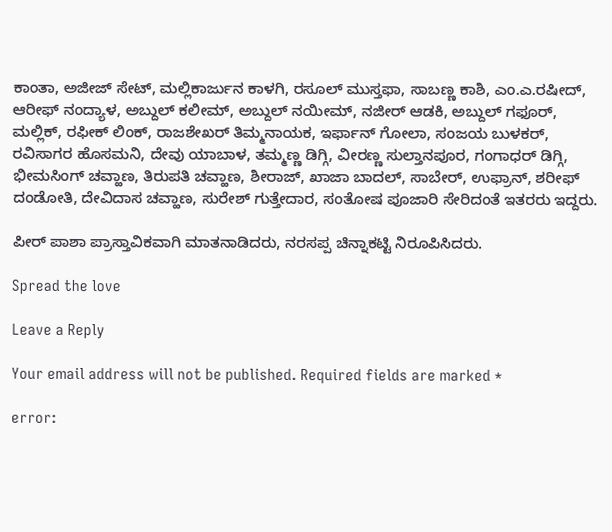ಕಾಂತಾ, ಅಜೀಜ್ ಸೇಟ್, ಮಲ್ಲಿಕಾರ್ಜುನ ಕಾಳಗಿ, ರಸೂಲ್ ಮುಸ್ತಫಾ, ಸಾಬಣ್ಣ ಕಾಶಿ, ಎಂ.ಎ.ರಷೀದ್, ಆರೀಫ್ ನಂದ್ಯಾಳ, ಅಬ್ದುಲ್ ಕಲೀಮ್, ಅಬ್ದುಲ್ ನಯೀಮ್, ನಜೀರ್ ಆಡಕಿ, ಅಬ್ದುಲ್ ಗಫೂರ್, ಮಲ್ಲಿಕ್, ರಫೀಕ್ ಲಿಂಕ್, ರಾಜಶೇಖರ್ ತಿಮ್ಮನಾಯಕ, ಇರ್ಫಾನ್ ಗೋಲಾ, ಸಂಜಯ ಬುಳಕರ್, ರವಿಸಾಗರ ಹೊಸಮನಿ, ದೇವು ಯಾಬಾಳ, ತಮ್ಮಣ್ಣ ಡಿಗ್ಗಿ, ವೀರಣ್ಣ ಸುಲ್ತಾನಪೂರ, ಗಂಗಾಧರ್ ಡಿಗ್ಗಿ, ಭೀಮಸಿಂಗ್ ಚವ್ಹಾಣ, ತಿರುಪತಿ ಚವ್ಹಾಣ, ಶೀರಾಜ್, ಖಾಜಾ ಬಾದಲ್, ಸಾಬೇರ್, ಉಫ್ರಾನ್, ಶರೀಫ್ ದಂಡೋತಿ, ದೇವಿದಾಸ ಚವ್ಹಾಣ, ಸುರೇಶ್ ಗುತ್ತೇದಾರ, ಸಂತೋಷ ಪೂಜಾರಿ ಸೇರಿದಂತೆ ಇತರರು ಇದ್ದರು.

ಪೀರ್ ಪಾಶಾ ಪ್ರಾಸ್ತಾವಿಕವಾಗಿ ಮಾತನಾಡಿದರು, ನರಸಪ್ಪ ಚಿನ್ನಾಕಟ್ಟಿ ನಿರೂಪಿಸಿದರು.

Spread the love

Leave a Reply

Your email address will not be published. Required fields are marked *

error: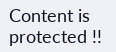Content is protected !!